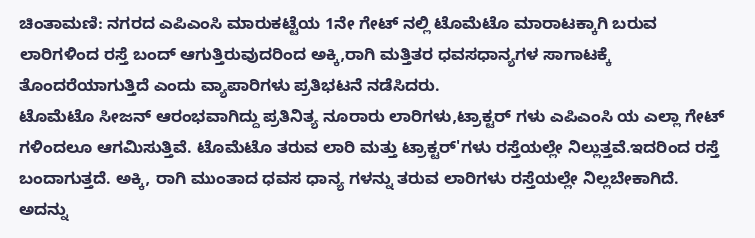ಚಿಂತಾಮಣಿ: ನಗರದ ಎಪಿಎಂಸಿ ಮಾರುಕಟ್ಟೆಯ 1ನೇ ಗೇಟ್ ನಲ್ಲಿ ಟೊಮೆಟೊ ಮಾರಾಟಕ್ಕಾಗಿ ಬರುವ ಲಾರಿಗಳಿಂದ ರಸ್ತೆ ಬಂದ್ ಆಗುತ್ತಿರುವುದರಿಂದ ಅಕ್ಕಿ,ರಾಗಿ ಮತ್ತಿತರ ಧವಸಧಾನ್ಯಗಳ ಸಾಗಾಟಕ್ಕೆ ತೊಂದರೆಯಾಗುತ್ತಿದೆ ಎಂದು ವ್ಯಾಪಾರಿಗಳು ಪ್ರತಿಭಟನೆ ನಡೆಸಿದರು.
ಟೊಮೆಟೊ ಸೀಜನ್ ಆರಂಭವಾಗಿದ್ದು ಪ್ರತಿನಿತ್ಯ ನೂರಾರು ಲಾರಿಗಳು,ಟ್ರಾಕ್ಟರ್ ಗಳು ಎಪಿಎಂಸಿ ಯ ಎಲ್ಲಾ ಗೇಟ್ ಗಳಿಂದಲೂ ಆಗಮಿಸುತ್ತಿವೆ. ಟೊಮೆಟೊ ತರುವ ಲಾರಿ ಮತ್ತು ಟ್ರಾಕ್ಟರ್'ಗಳು ರಸ್ತೆಯಲ್ಲೇ ನಿಲ್ಲುತ್ತವೆ.ಇದರಿಂದ ರಸ್ತೆ ಬಂದಾಗುತ್ತದೆ. ಅಕ್ಕಿ, ರಾಗಿ ಮುಂತಾದ ಧವಸ ಧಾನ್ಯ ಗಳನ್ನು ತರುವ ಲಾರಿಗಳು ರಸ್ತೆಯಲ್ಲೇ ನಿಲ್ಲಬೇಕಾಗಿದೆ.
ಅದನ್ನು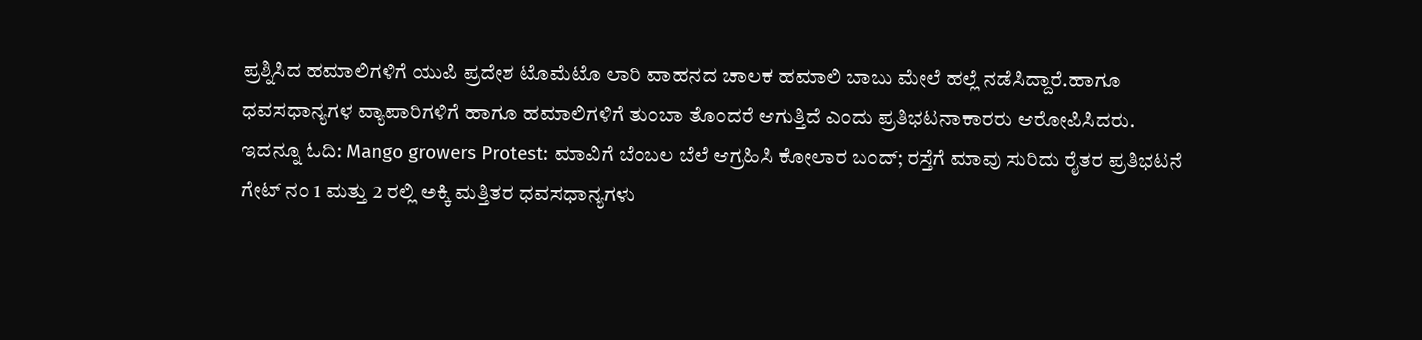ಪ್ರಶ್ನಿಸಿದ ಹಮಾಲಿಗಳಿಗೆ ಯುಪಿ ಪ್ರದೇಶ ಟೊಮೆಟೊ ಲಾರಿ ವಾಹನದ ಚಾಲಕ ಹಮಾಲಿ ಬಾಬು ಮೇಲೆ ಹಲ್ಲೆ ನಡೆಸಿದ್ದಾರೆ.ಹಾಗೂ ಧವಸಧಾನ್ಯಗಳ ವ್ಯಾಪಾರಿಗಳಿಗೆ ಹಾಗೂ ಹಮಾಲಿಗಳಿಗೆ ತುಂಬಾ ತೊಂದರೆ ಆಗುತ್ತಿದೆ ಎಂದು ಪ್ರತಿಭಟನಾಕಾರರು ಆರೋಪಿಸಿದರು.
ಇದನ್ನೂ ಓದಿ: Mango growers Protest: ಮಾವಿಗೆ ಬೆಂಬಲ ಬೆಲೆ ಆಗ್ರಹಿಸಿ ಕೋಲಾರ ಬಂದ್; ರಸ್ತೆಗೆ ಮಾವು ಸುರಿದು ರೈತರ ಪ್ರತಿಭಟನೆ
ಗೇಟ್ ನಂ 1 ಮತ್ತು 2 ರಲ್ಲಿ ಅಕ್ಕಿ ಮತ್ತಿತರ ಧವಸಧಾನ್ಯಗಳು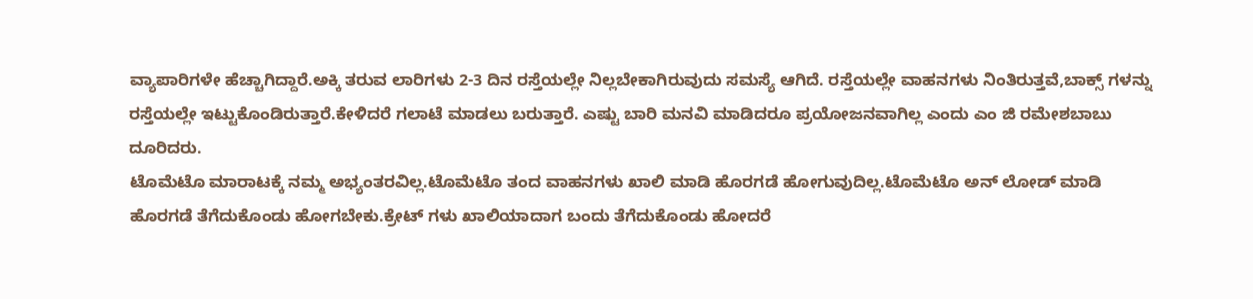ವ್ಯಾಪಾರಿಗಳೇ ಹೆಚ್ಚಾಗಿದ್ದಾರೆ.ಅಕ್ಕಿ ತರುವ ಲಾರಿಗಳು 2-3 ದಿನ ರಸ್ತೆಯಲ್ಲೇ ನಿಲ್ಲಬೇಕಾಗಿರುವುದು ಸಮಸ್ಯೆ ಆಗಿದೆ. ರಸ್ತೆಯಲ್ಲೇ ವಾಹನಗಳು ನಿಂತಿರುತ್ತವೆ,ಬಾಕ್ಸ್ ಗಳನ್ನು ರಸ್ತೆಯಲ್ಲೇ ಇಟ್ಟುಕೊಂಡಿರುತ್ತಾರೆ.ಕೇಳಿದರೆ ಗಲಾಟೆ ಮಾಡಲು ಬರುತ್ತಾರೆ. ಎಷ್ಟು ಬಾರಿ ಮನವಿ ಮಾಡಿದರೂ ಪ್ರಯೋಜನವಾಗಿಲ್ಲ ಎಂದು ಎಂ ಜಿ ರಮೇಶಬಾಬು ದೂರಿದರು.
ಟೊಮೆಟೊ ಮಾರಾಟಕ್ಕೆ ನಮ್ಮ ಅಭ್ಯಂತರವಿಲ್ಲ.ಟೊಮೆಟೊ ತಂದ ವಾಹನಗಳು ಖಾಲಿ ಮಾಡಿ ಹೊರಗಡೆ ಹೋಗುವುದಿಲ್ಲ.ಟೊಮೆಟೊ ಅನ್ ಲೋಡ್ ಮಾಡಿ ಹೊರಗಡೆ ತೆಗೆದುಕೊಂಡು ಹೋಗಬೇಕು.ಕ್ರೇಟ್ ಗಳು ಖಾಲಿಯಾದಾಗ ಬಂದು ತೆಗೆದುಕೊಂಡು ಹೋದರೆ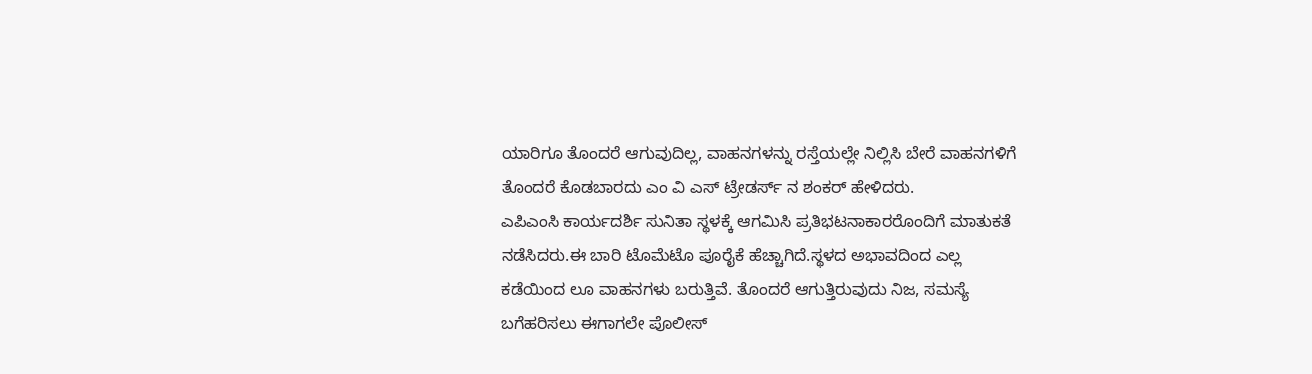ಯಾರಿಗೂ ತೊಂದರೆ ಆಗುವುದಿಲ್ಲ, ವಾಹನಗಳನ್ನು ರಸ್ತೆಯಲ್ಲೇ ನಿಲ್ಲಿಸಿ ಬೇರೆ ವಾಹನಗಳಿಗೆ ತೊಂದರೆ ಕೊಡಬಾರದು ಎಂ ವಿ ಎಸ್ ಟ್ರೇಡರ್ಸ್ ನ ಶಂಕರ್ ಹೇಳಿದರು.
ಎಪಿಎಂಸಿ ಕಾರ್ಯದರ್ಶಿ ಸುನಿತಾ ಸ್ಥಳಕ್ಕೆ ಆಗಮಿಸಿ ಪ್ರತಿಭಟನಾಕಾರರೊಂದಿಗೆ ಮಾತುಕತೆ ನಡೆಸಿದರು.ಈ ಬಾರಿ ಟೊಮೆಟೊ ಪೂರೈಕೆ ಹೆಚ್ಚಾಗಿದೆ.ಸ್ಥಳದ ಅಭಾವದಿಂದ ಎಲ್ಲ ಕಡೆಯಿಂದ ಲೂ ವಾಹನಗಳು ಬರುತ್ತಿವೆ. ತೊಂದರೆ ಆಗುತ್ತಿರುವುದು ನಿಜ, ಸಮಸ್ಯೆ ಬಗೆಹರಿಸಲು ಈಗಾಗಲೇ ಪೊಲೀಸ್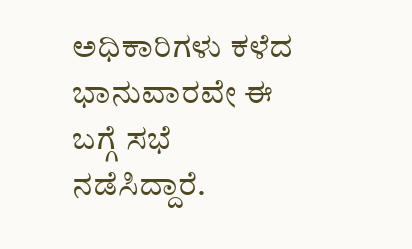ಅಧಿಕಾರಿಗಳು ಕಳೆದ ಭಾನುವಾರವೇ ಈ ಬಗ್ಗೆ ಸಭೆ ನಡೆಸಿದ್ದಾರೆ.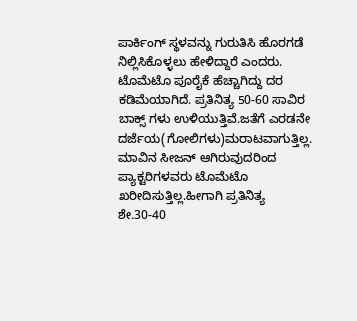ಪಾರ್ಕಿಂಗ್ ಸ್ಥಳವನ್ನು ಗುರುತಿಸಿ ಹೊರಗಡೆ ನಿಲ್ಲಿಸಿಕೊಳ್ಳಲು ಹೇಳಿದ್ದಾರೆ ಎಂದರು.
ಟೊಮೆಟೊ ಪೂರೈಕೆ ಹೆಚ್ಚಾಗಿದ್ದು ದರ ಕಡಿಮೆಯಾಗಿದೆ. ಪ್ರತಿನಿತ್ಯ 50-60 ಸಾವಿರ ಬಾಕ್ಸ್ ಗಳು ಉಳಿಯುತ್ತಿವೆ.ಜತೆಗೆ ಎರಡನೇ ದರ್ಜೆಯ(ಗೋಲಿಗಳು)ಮರಾಟವಾಗುತ್ತಿಲ್ಲ. ಮಾವಿನ ಸೀಜನ್ ಆಗಿರುವುದರಿಂದ ಪ್ಯಾಕ್ಟರಿಗಳವರು ಟೊಮೆಟೊ ಖರೀದಿಸುತ್ತಿಲ್ಲ.ಹೀಗಾಗಿ ಪ್ರತಿನಿತ್ಯ ಶೇ.30-40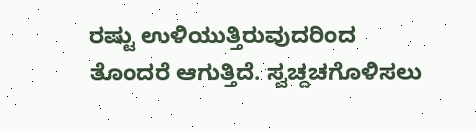ರಷ್ಟು ಉಳಿಯುತ್ತಿರುವುದರಿಂದ ತೊಂದರೆ ಆಗುತ್ತಿದೆ. ಸ್ವಚ್ದಚಗೊಳಿಸಲು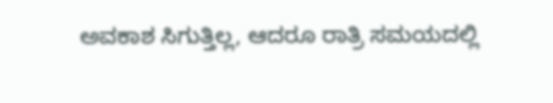ಅವಕಾಶ ಸಿಗುತ್ತಿಲ್ಲ, ಆದರೂ ರಾತ್ರಿ ಸಮಯದಲ್ಲಿ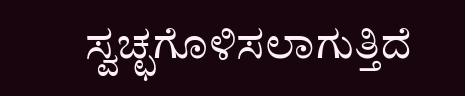ಸ್ವಚ್ಛಗೊಳಿಸಲಾಗುತ್ತಿದೆ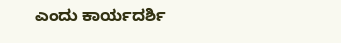ಎಂದು ಕಾರ್ಯದರ್ಶಿ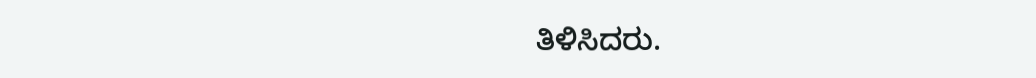ತಿಳಿಸಿದರು.